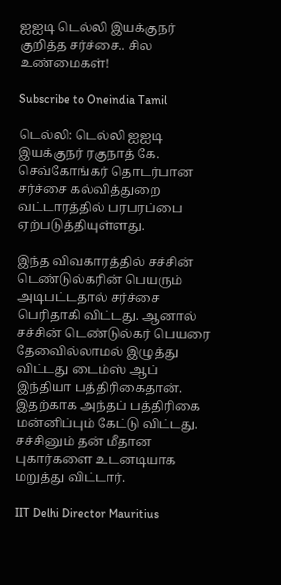ஐஐடி டெல்லி இயக்குநர் குறித்த சர்ச்சை.. சில உண்மைகள்!

Subscribe to Oneindia Tamil

டெல்லி: டெல்லி ஐஐடி இயக்குநர் ரகுநாத் கே. செவ்கோங்கர் தொடர்பான சர்ச்சை கல்வித்துறை வட்டாரத்தில் பரபரப்பை ஏற்படுத்தியுள்ளது.

இந்த விவகாரத்தில் சச்சின் டெண்டுல்கரின் பெயரும் அடிபட்டதால் சர்ச்சை பெரிதாகி விட்டது. ஆனால் சச்சின் டெண்டுல்கர் பெயரை தேவைில்லாமல் இழுத்து விட்டது டைம்ஸ் ஆப் இந்தியா பத்திரிகைதான். இதற்காக அந்தப் பத்திரிகை மன்னிப்பும் கேட்டு விட்டது. சச்சினும் தன் மீதான புகார்களை உடனடியாக மறுத்து விட்டார்.

IIT Delhi Director Mauritius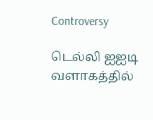Controversy

டெல்லி ஐஐடி வளாகத்தில்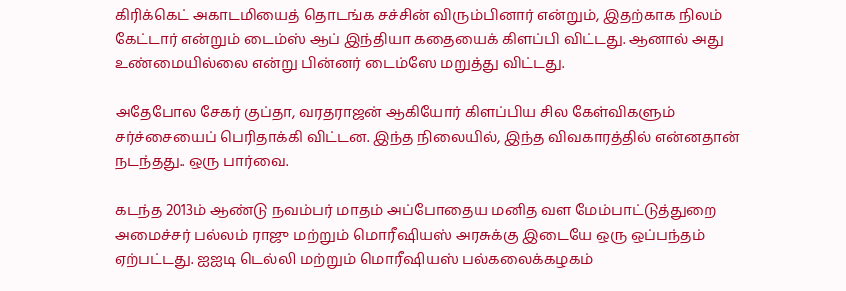கிரிக்கெட் அகாடமியைத் தொடங்க சச்சின் விரும்பினார் என்றும், இதற்காக நிலம் கேட்டார் என்றும் டைம்ஸ் ஆப் இந்தியா கதையைக் கிளப்பி விட்டது. ஆனால் அது உண்மையில்லை என்று பின்னர் டைம்ஸே மறுத்து விட்டது.

அதேபோல சேகர் குப்தா, வரதராஜன் ஆகியோர் கிளப்பிய சில கேள்விகளும் சர்ச்சையைப் பெரிதாக்கி விட்டன. இந்த நிலையில், இந்த விவகாரத்தில் என்னதான் நடந்தது.. ஒரு பார்வை.

கடந்த 2013ம் ஆண்டு நவம்பர் மாதம் அப்போதைய மனித வள மேம்பாட்டுத்துறை அமைச்சர் பல்லம் ராஜு மற்றும் மொரீஷியஸ் அரசுக்கு இடையே ஒரு ஒப்பந்தம் ஏற்பட்டது. ஐஐடி டெல்லி மற்றும் மொரீஷியஸ் பல்கலைக்கழகம்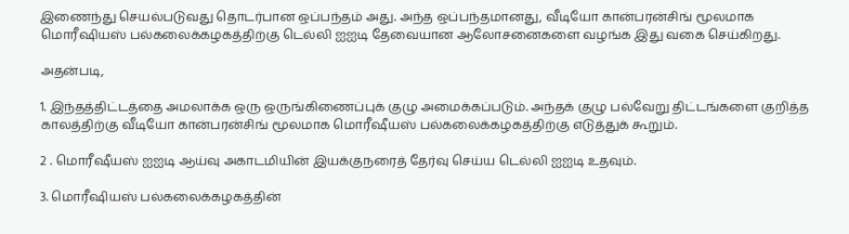இணைந்து செயல்படுவது தொடர்பான ஒப்பந்தம் அது. அந்த ஒப்பந்தமானது, வீடியோ கான்பரன்சிங் மூலமாக மொரீஷியஸ் பல்கலைக்கழகத்திற்கு டெல்லி ஐஐடி தேவையான ஆலோசனைகளை வழங்க இது வகை செய்கிறது.

அதன்படி,

1. இந்தத்திட்டத்தை அமலாக்க ஒரு ஒருங்கிணைப்புக் குழு அமைக்கப்படும். அந்தக் குழு பல்வேறு திட்டங்களை குறித்த காலத்திற்கு வீடியோ கான்பரன்சிங் மூலமாக மொரீஷீயஸ் பல்கலைக்கழகத்திற்கு எடுத்துக் கூறும்.

2 . மொரீஷீயஸ் ஐஐடி ஆய்வு அகாடமியின் இயக்குநரைத் தேர்வு செய்ய டெல்லி ஐஐடி உதவும்.

3. மொரீஷியஸ் பல்கலைக்கழகத்தின்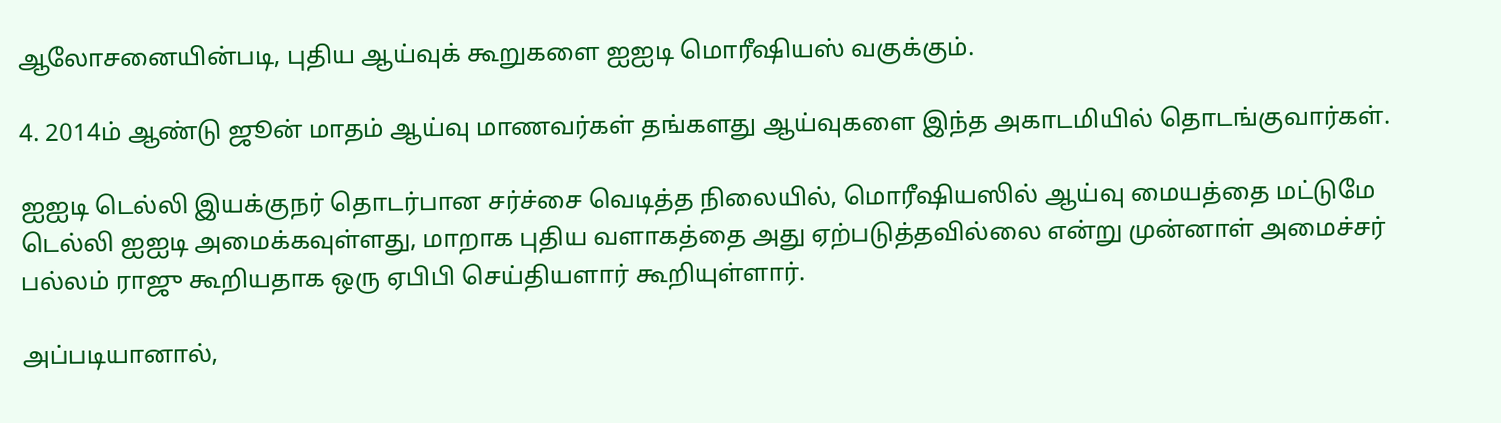ஆலோசனையின்படி, புதிய ஆய்வுக் கூறுகளை ஐஐடி மொரீஷியஸ் வகுக்கும்.

4. 2014ம் ஆண்டு ஜூன் மாதம் ஆய்வு மாணவர்கள் தங்களது ஆய்வுகளை இந்த அகாடமியில் தொடங்குவார்கள்.

ஐஐடி டெல்லி இயக்குநர் தொடர்பான சர்ச்சை வெடித்த நிலையில், மொரீஷியஸில் ஆய்வு மையத்தை மட்டுமே டெல்லி ஐஐடி அமைக்கவுள்ளது, மாறாக புதிய வளாகத்தை அது ஏற்படுத்தவில்லை என்று முன்னாள் அமைச்சர் பல்லம் ராஜு கூறியதாக ஒரு ஏபிபி செய்தியளார் கூறியுள்ளார்.

அப்படியானால்,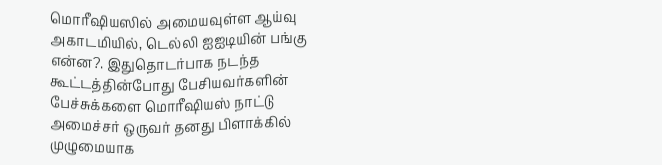மொரீஷியஸில் அமையவுள்ள ஆய்வு அகாடமியில், டெல்லி ஐஐடியின் பங்கு என்ன?. இதுதொடர்பாக நடந்த கூட்டத்தின்போது பேசியவர்களின் பேச்சுக்களை மொரீஷியஸ் நாட்டு அமைச்சர் ஒருவர் தனது பிளாக்கில் முழுமையாக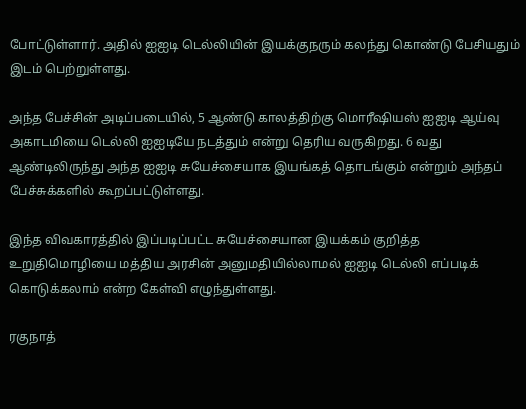போட்டுள்ளார். அதில் ஐஐடி டெல்லியின் இயக்குநரும் கலந்து கொண்டு பேசியதும் இடம் பெற்றுள்ளது.

அந்த பேச்சின் அடிப்படையில், 5 ஆண்டு காலத்திற்கு மொரீஷியஸ் ஐஐடி ஆய்வு அகாடமியை டெல்லி ஐஐடியே நடத்தும் என்று தெரிய வருகிறது. 6 வது ஆண்டிலிருந்து அந்த ஐஐடி சுயேச்சையாக இயங்கத் தொடங்கும் என்றும் அந்தப் பேச்சுக்களில் கூறப்பட்டுள்ளது.

இந்த விவகாரத்தில் இப்படிப்பட்ட சுயேச்சையான இயக்கம் குறித்த உறுதிமொழியை மத்திய அரசின் அனுமதியில்லாமல் ஐஐடி டெல்லி எப்படிக் கொடுக்கலாம் என்ற கேள்வி எழுந்துள்ளது.

ரகுநாத்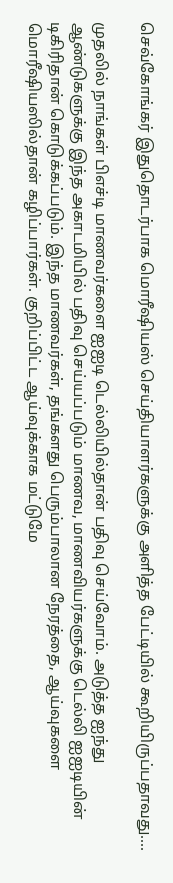செவ்கோங்கர் இதுதொடர்பாக மொரீஷியஸ் செய்தியாளர்களுக்கு அளித்த பேட்டியில் கூறியிருப்பதாவது....

முதலில் நாங்கள் பிஎச்டி மாணவர்களை ஐஐடி டெல்லியில்தான் பதிவு செய்வோம். அடுத்த ஐந்து ஆண்டுகளுக்கு இந்த அகாடமியில் பதிவு செய்யப்படும் மாணவ, மாணவியர்களுக்கு டெல்லி ஐஐடியின் டிகிரிதான் கொடுக்கப்படும். இந்த மாணவர்கள், தங்களது பெரும்பாலான நேரத்தை, ஆய்வுகளை மொரீஷியஸில்தான் கழிப்பார்கள். குறிப்பிட்ட ஆய்வுக்காக மட்டுமே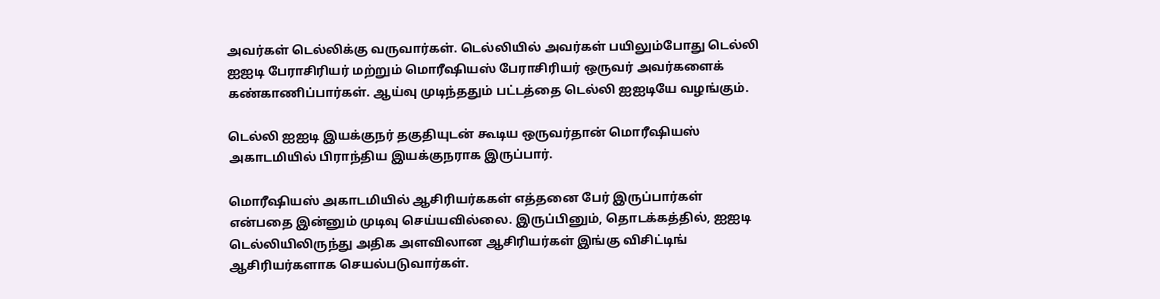அவர்கள் டெல்லிக்கு வருவார்கள். டெல்லியில் அவர்கள் பயிலும்போது டெல்லி ஐஐடி பேராசிரியர் மற்றும் மொரீஷியஸ் பேராசிரியர் ஒருவர் அவர்களைக் கண்காணிப்பார்கள். ஆய்வு முடிந்ததும் பட்டத்தை டெல்லி ஐஐடியே வழங்கும்.

டெல்லி ஐஐடி இயக்குநர் தகுதியுடன் கூடிய ஒருவர்தான் மொரீஷியஸ் அகாடமியில் பிராந்திய இயக்குநராக இருப்பார்.

மொரீஷியஸ் அகாடமியில் ஆசிரியர்ககள் எத்தனை பேர் இருப்பார்கள் என்பதை இன்னும் முடிவு செய்யவில்லை. இருப்பினும், தொடக்கத்தில், ஐஐடி டெல்லியிலிருந்து அதிக அளவிலான ஆசிரியர்கள் இங்கு விசிட்டிங் ஆசிரியர்களாக செயல்படுவார்கள்.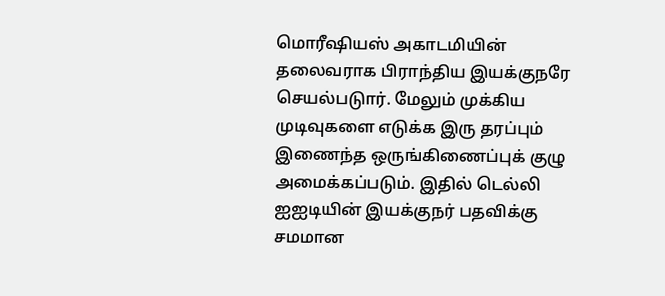மொரீஷியஸ் அகாடமியின் தலைவராக பிராந்திய இயக்குநரே செயல்படுார். மேலும் முக்கிய முடிவுகளை எடுக்க இரு தரப்பும் இணைந்த ஒருங்கிணைப்புக் குழு அமைக்கப்படும். இதில் டெல்லி ஐஐடியின் இயக்குநர் பதவிக்கு சமமான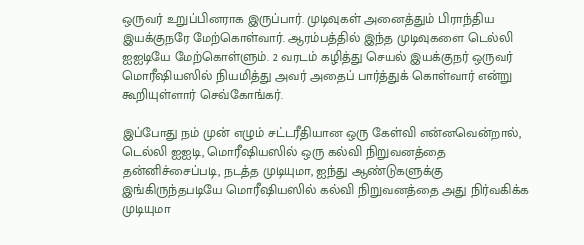ஒருவர் உறுப்பினராக இருப்பார். முடிவுகள் அனைத்தும் பிராந்திய இயக்குநரே மேற்கொள்வார். ஆரம்பத்தில் இந்த முடிவுகளை டெல்லி ஐஐடியே மேற்கொள்ளும். 2 வரடம் கழித்து செயல் இயக்குநர் ஒருவர் மொரீஷியஸில் நியமித்து அவர் அதைப் பார்த்துக் கொள்வார் என்று கூறியுள்ளார் செவ்கோங்கர்.

இப்போது நம் முன் எழும் சட்டரீதியான ஒரு கேள்வி என்னவென்றால், டெல்லி ஐஐடி, மொரீஷியஸில் ஒரு கல்வி நிறுவனத்தை தன்னிச்சைப்படி, நடத்த முடியுமா, ஐந்து ஆண்டுகளுக்கு இங்கிருந்தபடியே மொரீஷியஸில் கல்வி நிறுவனத்தை அது நிர்வகிக்க முடியுமா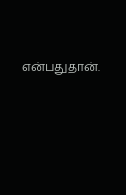என்பதுதான்.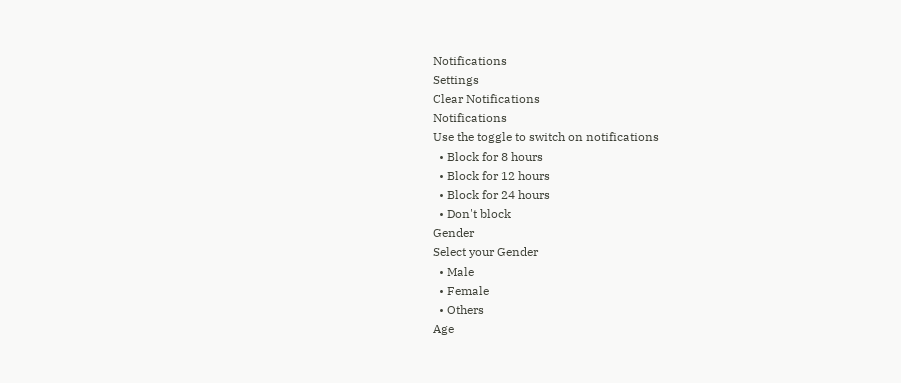Notifications
Settings
Clear Notifications
Notifications
Use the toggle to switch on notifications
  • Block for 8 hours
  • Block for 12 hours
  • Block for 24 hours
  • Don't block
Gender
Select your Gender
  • Male
  • Female
  • Others
Age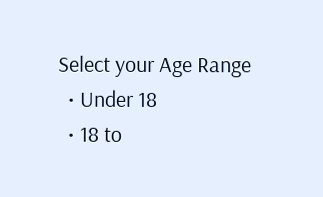Select your Age Range
  • Under 18
  • 18 to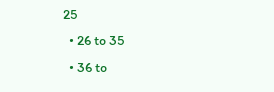25
  • 26 to 35
  • 36 to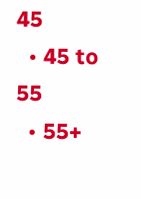45
  • 45 to 55
  • 55+